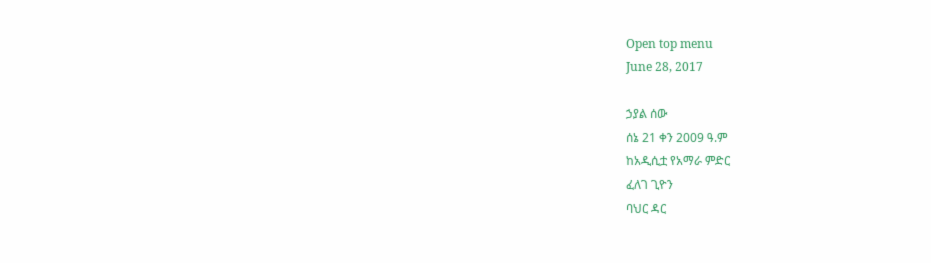Open top menu
June 28, 2017

ኃያል ሰው
ሰኔ 21 ቀን 2009 ዓ.ም
ከአዲሲቷ የአማራ ምድር
ፈለገ ጊዮን
ባህር ዳር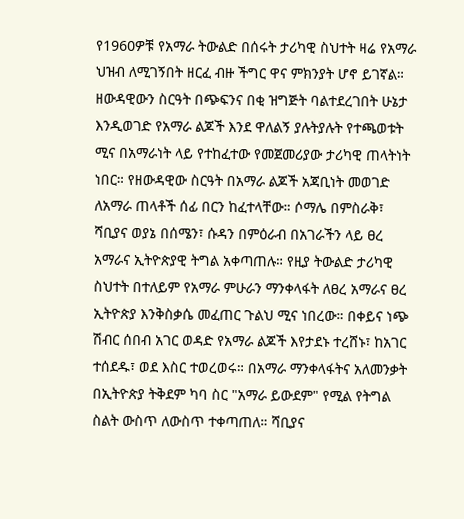የ1960ዎቹ የአማራ ትውልድ በሰሩት ታሪካዊ ስህተት ዛሬ የአማራ ህዝብ ለሚገኝበት ዘርፈ ብዙ ችግር ዋና ምክንያት ሆኖ ይገኛል። ዘውዳዊውን ስርዓት በጭፍንና በቂ ዝግጅት ባልተደረገበት ሁኔታ እንዲወገድ የአማራ ልጆች እንደ ዋለልኝ ያሉትያሉት የተጫወቱት ሚና በአማራነት ላይ የተከፈተው የመጀመሪያው ታሪካዊ ጠላትነት ነበር። የዘውዳዊው ስርዓት በአማራ ልጆች አጃቢነት መወገድ ለአማራ ጠላቶች ሰፊ በርን ከፈተላቸው። ሶማሌ በምስራቅ፣ ሻቢያና ወያኔ በሰሜን፣ ሱዳን በምዕራብ በአገራችን ላይ ፀረ አማራና ኢትዮጵያዊ ትግል አቀጣጠሉ። የዚያ ትውልድ ታሪካዊ ስህተት በተለይም የአማራ ምሁራን ማንቀላፋት ለፀረ አማራና ፀረ ኢትዮጵያ እንቅስቃሴ መፈጠር ጉልህ ሚና ነበረው። በቀይና ነጭ ሽብር ሰበብ አገር ወዳድ የአማራ ልጆች እየታደኑ ተረሸኑ፣ ከአገር ተሰደዱ፣ ወደ እስር ተወረወሩ። በአማራ ማንቀላፋትና አለመንቃት በኢትዮጵያ ትቅደም ካባ ስር "አማራ ይውደም" የሚል የትግል ስልት ውስጥ ለውስጥ ተቀጣጠለ። ሻቢያና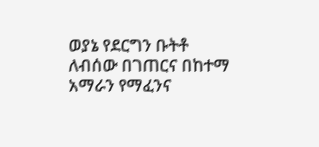ወያኔ የደርግን ቡትቶ ለብሰው በገጠርና በከተማ አማራን የማፈንና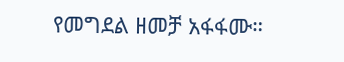የመግደል ዘመቻ አፋፋሙ።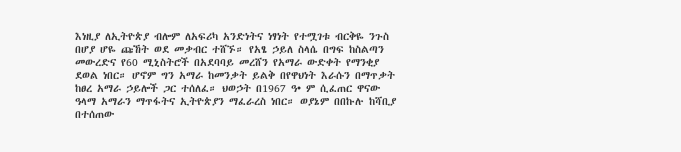እነዚያ ለኢትዮጵያ ብሎም ለአፍሪካ አንድነትና ነፃነት የተሟገቱ ብርቅዬ ንጉስ በሆያ ሆዬ ጩኸት ወደ መቃብር ተሸኙ። የአፄ ኃይለ ስላሴ በግፍ ከስልጣን መውረድና የ60 ሚኒስትሮች በአደባባይ መረሸን የአማራ ውድቀት የማንቂያ ደወል ነበር። ሆኖም ግን አማራ ከመንቃት ይልቅ በየዋህነት እራሱን በማጥቃት ከፀረ አማራ ኃይሎች ጋር ተሰለፈ። ህወኃት በ1967 ዓ• ም ሲፈጠር ዋናው ዓላማ አማራን ማጥፋትና ኢትዮጵያን ማፈራረስ ነበር። ወያኔም በበኩሉ ከሻቢያ በተሰጠው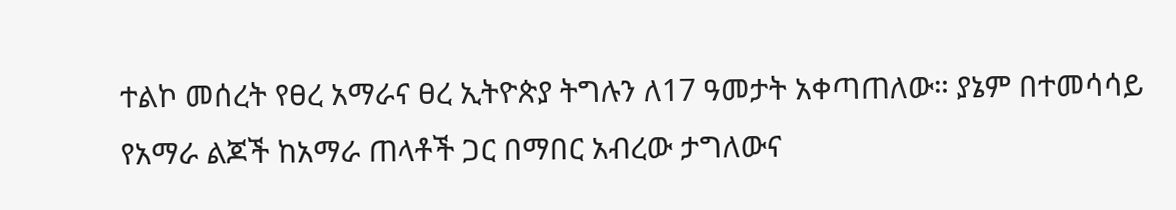ተልኮ መሰረት የፀረ አማራና ፀረ ኢትዮጵያ ትግሉን ለ17 ዓመታት አቀጣጠለው። ያኔም በተመሳሳይ የአማራ ልጆች ከአማራ ጠላቶች ጋር በማበር አብረው ታግለውና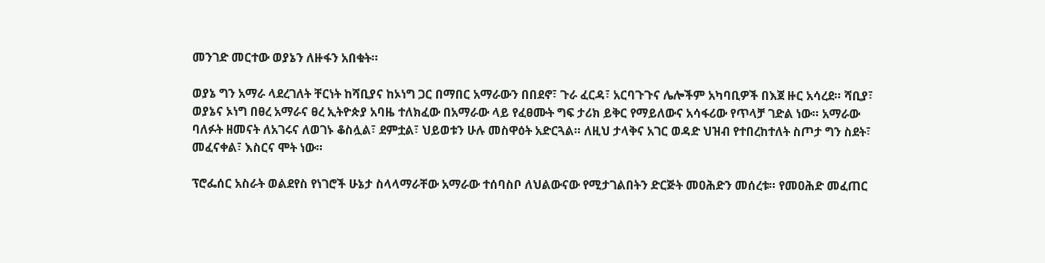መንገድ መርተው ወያኔን ለዙፋን አበቁት።

ወያኔ ግን አማራ ላደረገለት ቸርነት ከሻቢያና ከኦነግ ጋር በማበር አማራውን በበደኖ፣ ጉራ ፈርዳ፣ አርባጉጉና ሌሎችም አካባቢዎች በእጀ ዙር አሳረደ። ሻቢያ፣ ወያኔና ኦነግ በፀረ አማራና ፀረ ኢትዮጵያ አባዜ ተለክፈው በአማራው ላይ የፈፀሙት ግፍ ታሪክ ይቅር የማይለውና አሳፋሪው የጥላቻ ገድል ነው። አማራው ባለፉት ዘመናት ለአገሩና ለወገኑ ቆስሏል፣ ደምቷል፣ ህይወቱን ሁሉ መስዋዕት አድርጓል። ለዚህ ታላቅና አገር ወዳድ ህዝብ የተበረከተለት ስጦታ ግን ስደት፣ መፈናቀል፣ እስርና ሞት ነው።

ፕሮፌሰር አስራት ወልደየስ የነገሮች ሁኔታ ስላላማራቸው አማራው ተሰባስቦ ለህልውናው የሚታገልበትን ድርጅት መዐሕድን መሰረቱ። የመዐሕድ መፈጠር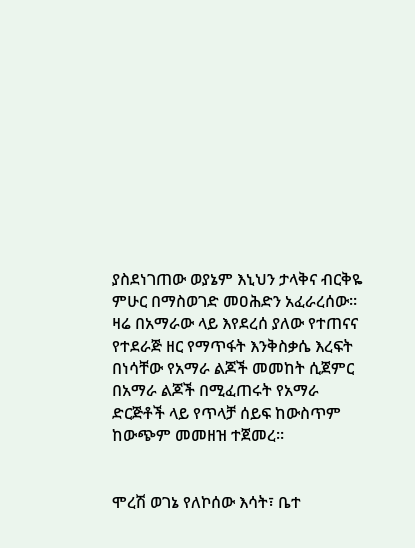ያስደነገጠው ወያኔም እኒህን ታላቅና ብርቅዬ ምሁር በማስወገድ መዐሕድን አፈራረሰው። ዛሬ በአማራው ላይ እየደረሰ ያለው የተጠናና የተደራጅ ዘር የማጥፋት እንቅስቃሴ እረፍት በነሳቸው የአማራ ልጆች መመከት ሲጀምር በአማራ ልጆች በሚፈጠሩት የአማራ ድርጅቶች ላይ የጥላቻ ሰይፍ ከውስጥም ከውጭም መመዘዝ ተጀመረ።


ሞረሽ ወገኔ የለኮሰው እሳት፣ ቤተ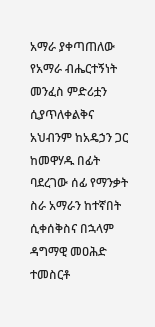አማራ ያቀጣጠለው የአማራ ብሔርተኝነት መንፈስ ምድሪቷን ሲያጥለቀልቅና አህብንም ከአዴኃን ጋር ከመዋሃዱ በፊት ባደረገው ሰፊ የማንቃት ስራ አማራን ከተኛበት ሲቀሰቅስና በኋላም ዳግማዊ መዐሕድ ተመስርቶ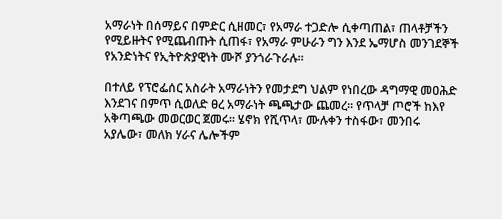አማራነት በሰማይና በምድር ሲዘመር፣ የአማራ ተጋድሎ ሲቀጣጠል፣ ጠላቶቻችን የሚይዙትና የሚጨብጡት ሲጠፋ፣ የአማራ ምሁራን ግን እንደ ኤማሆስ መንገደኞች የአንድነትና የኢትዮጵያዊነት ሙሾ ያንጎራጉራሉ።

በተለይ የፕሮፌሰር አስራት አማራነትን የመታደግ ህልም የነበረው ዳግማዊ መዐሕድ እንደገና በምጥ ሲወለድ ፀረ አማራነት ጫጫታው ጨመረ። የጥላቻ ጦሮች ከእየ አቅጣጫው መወርወር ጀመሩ። ሄኖክ የሺጥላ፣ ሙሉቀን ተስፋው፣ መንበሩ አያሌው፣ መለክ ሃራና ሌሎችም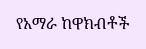የአማራ ከዋክብቶች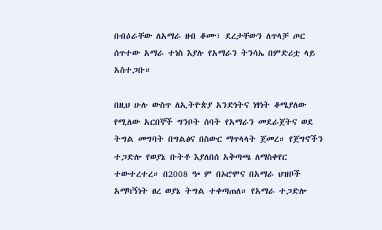በብዕራቸው ለአማራ ዘብ ቆሙ፣ ደረታቸውን ለጥላቻ ጦር ሰጥተው አማራ ተነስ እያሉ የአማራን ትንሳኤ በምድሪቷ ላይ አስተጋቡ።

በዚህ ሁሉ ውስጥ ለኢትዮጵያ አንድነትና ነፃነት ቆሜያለው የሚለው አርበኞች ግንቦት ሰባት የአማራን መደራጀትና ወደ ትግል መግባት በግልፅና በስውር ማጥላላት ጀመረ። የጀግኖችን ተጋድሎ የወያኔ ቡትቶ እያለበሰ አቅጣጫ ለማስቀየር ተውተረተረ። በ2008 ዓ• ም በኦሮሞና በአማራ ህዝቦች አማካኝነት ፀረ ወያኔ ትግል ተቀጣጠለ። የአማራ ተጋድሎ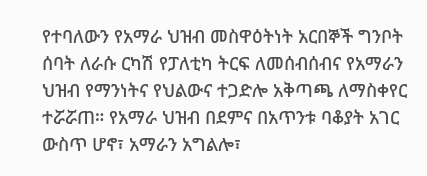የተባለውን የአማራ ህዝብ መስዋዕትነት አርበኞች ግንቦት ሰባት ለራሱ ርካሽ የፓለቲካ ትርፍ ለመሰብሰብና የአማራን ህዝብ የማንነትና የህልውና ተጋድሎ አቅጣጫ ለማስቀየር ተሯሯጠ። የአማራ ህዝብ በደምና በአጥንቱ ባቆያት አገር ውስጥ ሆኖ፣ አማራን አግልሎ፣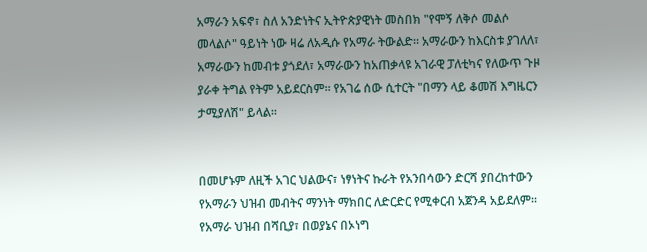አማራን አፍኖ፣ ስለ አንድነትና ኢትዮጵያዊነት መስበክ "የሞኝ ለቅሶ መልሶ መላልሶ" ዓይነት ነው ዛሬ ለአዲሱ የአማራ ትውልድ። አማራውን ከእርስቱ ያገለለ፣ አማራውን ከመብቱ ያጎደለ፣ አማራውን ከአጠቃላዩ አገራዊ ፓለቲካና የለውጥ ጉዞ ያራቀ ትግል የትም አይደርስም። የአገሬ ሰው ሲተርት "በማን ላይ ቆመሽ እግዜርን ታሚያለሽ" ይላል።


በመሆኑም ለዚች አገር ህልውና፣ ነፃነትና ኩራት የአንበሳውን ድርሻ ያበረከተውን የአማራን ህዝብ መብትና ማንነት ማክበር ለድርድር የሚቀርብ አጀንዳ አይደለም። የአማራ ህዝብ በሻቢያ፣ በወያኔና በኦነግ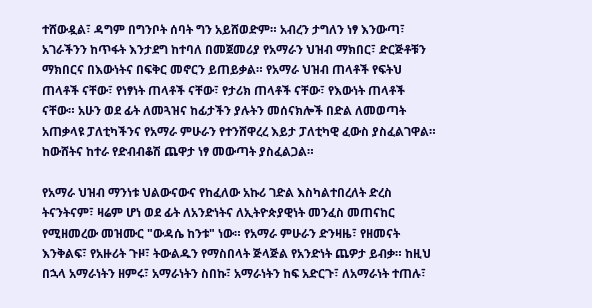ተሸውዷል፣ ዳግም በግንቦት ሰባት ግን አይሸወድም። አብረን ታግለን ነፃ እንውጣ፣ አገራችንን ከጥፋት እንታደግ ከተባለ በመጀመሪያ የአማራን ህዝብ ማክበር፣ ድርጅቶቹን ማክበርና በእውነትና በፍቅር መኖርን ይጠይቃል። የአማራ ህዝብ ጠላቶች የፍትህ ጠላቶች ናቸው፣ የነፃነት ጠላቶች ናቸው፣ የታሪክ ጠላቶች ናቸው፣ የእውነት ጠላቶች ናቸው። አሁን ወደ ፊት ለመጓዝና ከፊታችን ያሉትን መሰናክሎች በድል ለመወጣት አጠቃላዩ ፓለቲካችንና የአማራ ምሁራን የተንሸዋረረ እይታ ፓለቲካዊ ፈውስ ያስፈልገዋል። ከውሸትና ከተራ የድብብቆሽ ጨዋታ ነፃ መውጣት ያስፈልጋል።

የአማራ ህዝብ ማንነቱ ህልውናውና የከፈለው አኩሪ ገድል እስካልተበረለት ድረስ ትናንትናም፣ ዛሬም ሆነ ወደ ፊት ለአንድነትና ለኢትዮጵያዊነት መንፈስ መጠናከር የሚዘመረው መዝሙር "ውዳሴ ከንቱ" ነው። የአማራ ምሁራን ድንዛዜ፣ የዘመናት እንቅልፍ፣ የአዙሪት ጉዞ፣ ትውልዱን የማስበላት ጅላጅል የአንድነት ጨዎታ ይብቃ። ከዚህ በኋላ አማራነትን ዘምሩ፣ አማራነትን ስበኩ፣ አማራነትን ከፍ አድርጉ፣ ለአማራነት ተጠሉ፣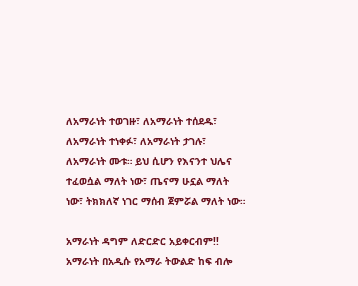ለአማራነት ተወገዙ፣ ለአማራነት ተሰደዱ፣ ለአማራነት ተነቀፉ፣ ለአማራነት ታገሉ፣ ለአማራነት ሙቱ። ይህ ሲሆን የእናንተ ህሌና ተፈወሷል ማለት ነው፣ ጤናማ ሁኗል ማለት ነው፣ ትክክለኛ ነገር ማሰብ ጀምሯል ማለት ነው።

አማራነት ዳግም ለድርድር አይቀርብም!!
አማራነት በአዲሱ የአማራ ትውልድ ከፍ ብሎ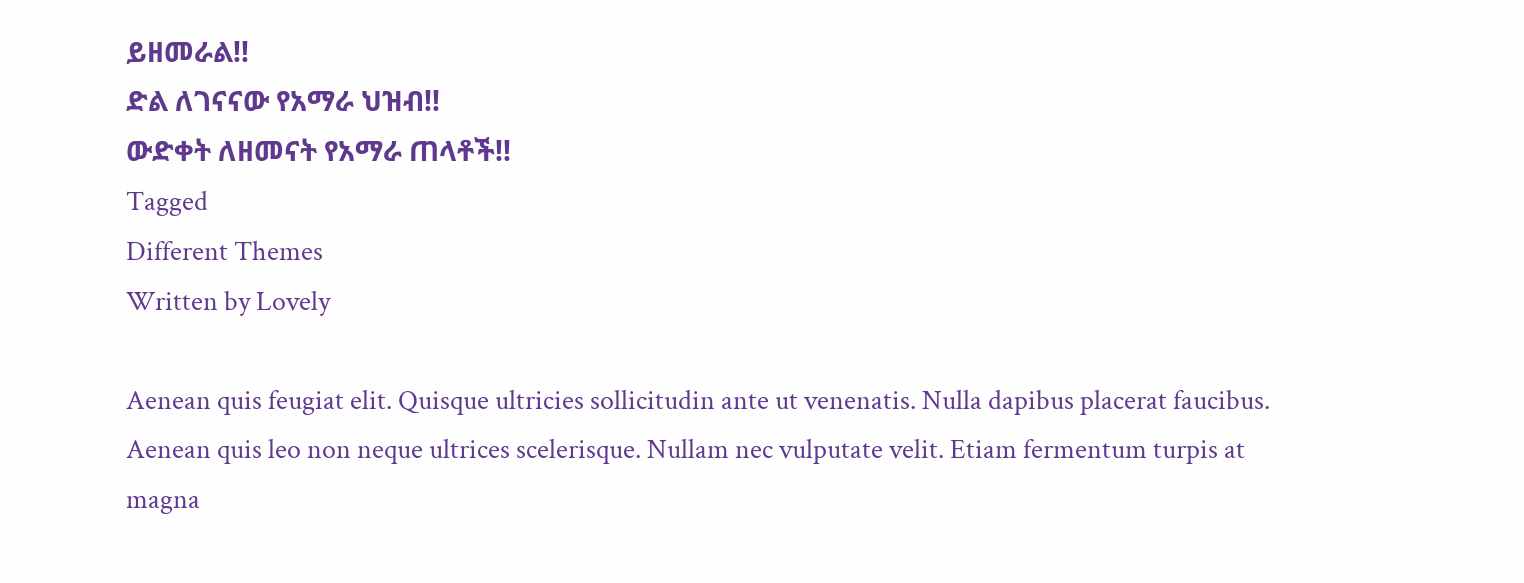ይዘመራል!!
ድል ለገናናው የአማራ ህዝብ!!
ውድቀት ለዘመናት የአማራ ጠላቶች!!
Tagged
Different Themes
Written by Lovely

Aenean quis feugiat elit. Quisque ultricies sollicitudin ante ut venenatis. Nulla dapibus placerat faucibus. Aenean quis leo non neque ultrices scelerisque. Nullam nec vulputate velit. Etiam fermentum turpis at magna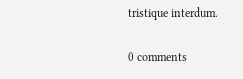tristique interdum.

0 comments